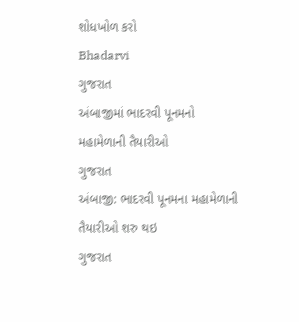શોધખોળ કરો
Bhadarvi
ગુજરાત
અંબાજીમાં ભાદરવી પૂનમનો મહામેળાની તૈયારીઓ
ગુજરાત
અંબાજી: ભાદરવી પૂનમના મહામેળાની તૈયારીઓ શરુ થઇ
ગુજરાત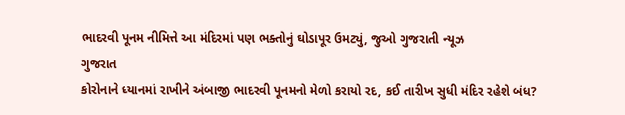ભાદરવી પૂનમ નીમિત્તે આ મંદિરમાં પણ ભક્તોનું ઘોડાપૂર ઉમટ્યું, જુઓ ગુજરાતી ન્યૂઝ
ગુજરાત
કોરોનાને ધ્યાનમાં રાખીને અંબાજી ભાદરવી પૂનમનો મેળો કરાયો રદ, કઈ તારીખ સુધી મંદિર રહેશે બંધ?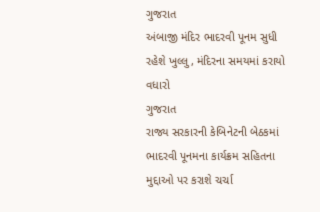ગુજરાત
અંબાજી મંદિર ભાદરવી પૂનમ સુધી રહેશે ખુલ્લુ, મંદિરના સમયમાં કરાયો વધારો
ગુજરાત
રાજ્ય સરકારની કેબિનેટની બેઠકમાં ભાદરવી પૂનમના કાર્યક્રમ સહિતના મુદ્દાઓ પર કરાશે ચર્ચા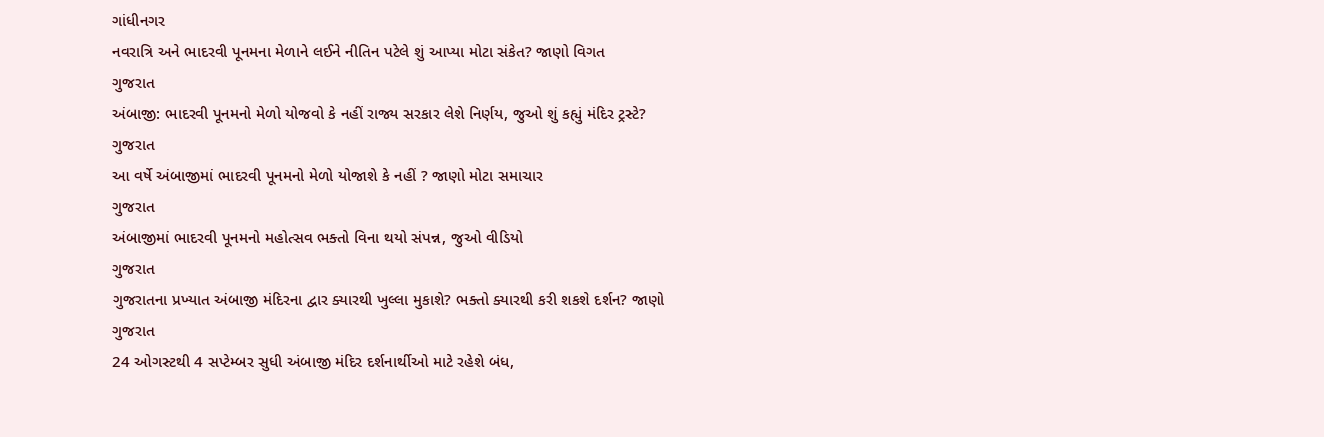ગાંધીનગર
નવરાત્રિ અને ભાદરવી પૂનમના મેળાને લઈને નીતિન પટેલે શું આપ્યા મોટા સંકેત? જાણો વિગત
ગુજરાત
અંબાજી: ભાદરવી પૂનમનો મેળો યોજવો કે નહીં રાજ્ય સરકાર લેશે નિર્ણય, જુઓ શું કહ્યું મંદિર ટ્રસ્ટે?
ગુજરાત
આ વર્ષે અંબાજીમાં ભાદરવી પૂનમનો મેળો યોજાશે કે નહીં ? જાણો મોટા સમાચાર
ગુજરાત
અંબાજીમાં ભાદરવી પૂનમનો મહોત્સવ ભક્તો વિના થયો સંપન્ન, જુઓ વીડિયો
ગુજરાત
ગુજરાતના પ્રખ્યાત અંબાજી મંદિરના દ્વાર ક્યારથી ખુલ્લા મુકાશે? ભક્તો ક્યારથી કરી શકશે દર્શન? જાણો
ગુજરાત
24 ઓગસ્ટથી 4 સપ્ટેમ્બર સુધી અંબાજી મંદિર દર્શનાર્થીઓ માટે રહેશે બંધ,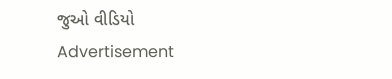જુઓ વીડિયો
Advertisement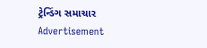ટ્રેન્ડિંગ સમાચાર
Advertisement